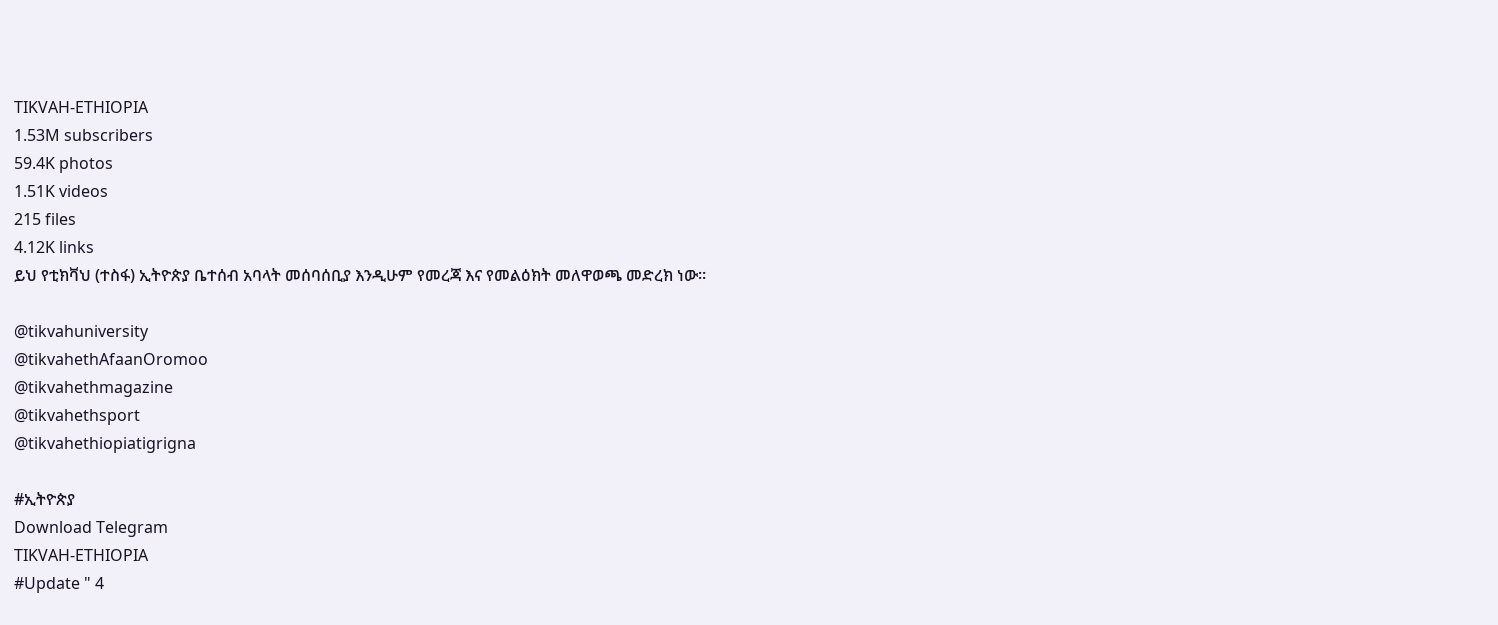TIKVAH-ETHIOPIA
1.53M subscribers
59.4K photos
1.51K videos
215 files
4.12K links
ይህ የቲክቫህ (ተስፋ) ኢትዮጵያ ቤተሰብ አባላት መሰባሰቢያ እንዲሁም የመረጃ እና የመልዕክት መለዋወጫ መድረክ ነው።

@tikvahuniversity
@tikvahethAfaanOromoo
@tikvahethmagazine
@tikvahethsport
@tikvahethiopiatigrigna

#ኢትዮጵያ
Download Telegram
TIKVAH-ETHIOPIA
#Update " 4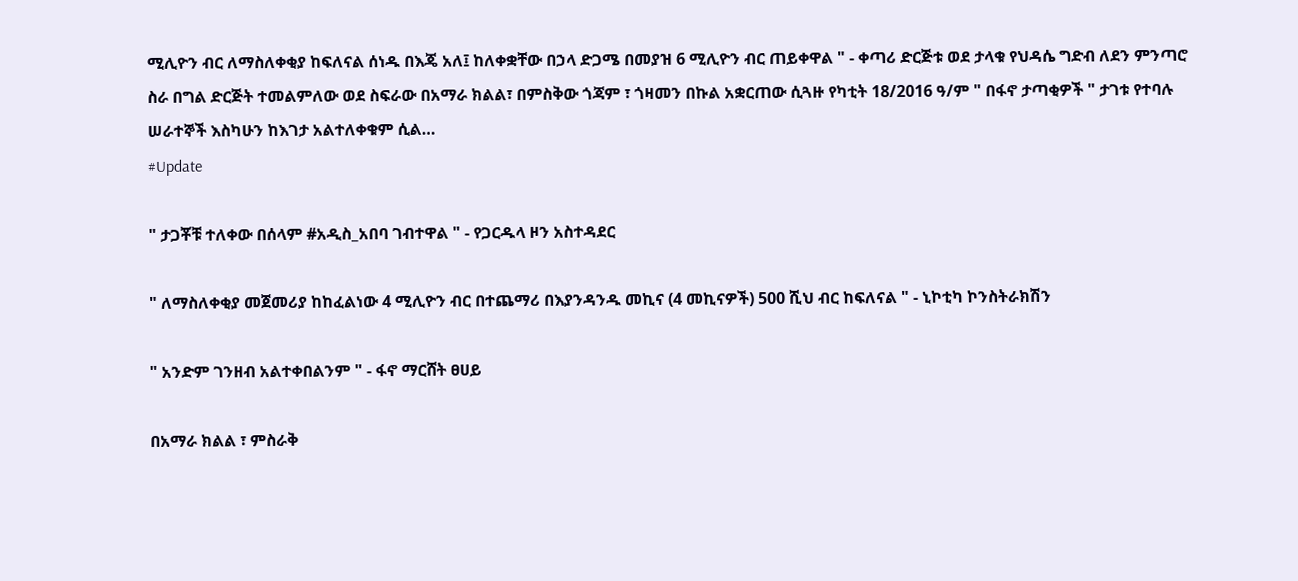ሚሊዮን ብር ለማስለቀቂያ ከፍለናል ሰነዱ በእጄ አለ፤ ከለቀቋቸው በኃላ ድጋሜ በመያዝ 6 ሚሊዮን ብር ጠይቀዋል " - ቀጣሪ ድርጅቱ ወደ ታላቁ የህዳሴ ግድብ ለደን ምንጣሮ ስራ በግል ድርጅት ተመልምለው ወደ ስፍራው በአማራ ክልል፣ በምስቅው ጎጃም ፣ ጎዛመን በኩል አቋርጠው ሲጓዙ የካቲት 18/2016 ዓ/ም " በፋኖ ታጣቂዎች " ታገቱ የተባሉ ሠራተኞች እስካሁን ከእገታ አልተለቀቁም ሲል…
#Update

" ታጋቾቹ ተለቀው በሰላም #አዲስ_አበባ ገብተዋል " - የጋርዱላ ዞን አስተዳደር

" ለማስለቀቂያ መጀመሪያ ከከፈልነው 4 ሚሊዮን ብር በተጨማሪ በእያንዳንዱ መኪና (4 መኪናዎች) 500 ሺህ ብር ከፍለናል " - ኒኮቲካ ኮንስትራክሽን

" አንድም ገንዘብ አልተቀበልንም " - ፋኖ ማርሸት ፀሀይ

በአማራ ክልል ፣ ምስራቅ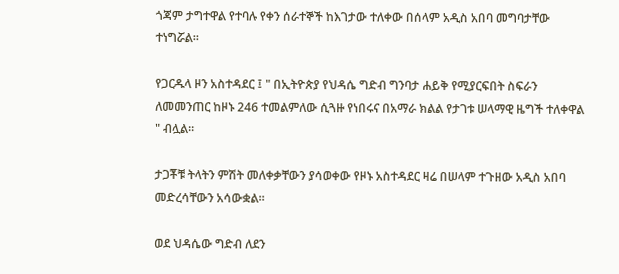ጎጃም ታግተዋል የተባሉ የቀን ሰራተኞች ከእገታው ተለቀው በሰላም አዲስ አበባ መግባታቸው ተነግሯል።

የጋርዱላ ዞን አስተዳደር ፤ " በኢትዮጵያ የህዳሴ ግድብ ግንባታ ሐይቅ የሚያርፍበት ስፍራን ለመመንጠር ከዞኑ 246 ተመልምለው ሲጓዙ የነበሩና በአማራ ክልል የታገቱ ሠላማዊ ዜግች ተለቀዋል " ብሏል።

ታጋቾቹ ትላትን ምሽት መለቀቃቸውን ያሳወቀው የዞኑ አስተዳደር ዛሬ በሠላም ተጉዘው አዲስ አበባ መድረሳቸውን አሳውቋል።

ወደ ህዳሴው ግድብ ለደን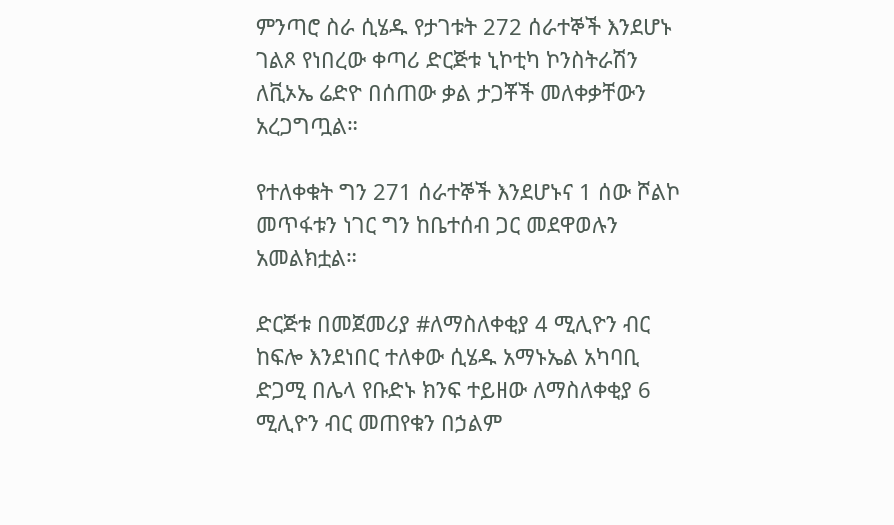ምንጣሮ ስራ ሲሄዱ የታገቱት 272 ሰራተኞች እንደሆኑ ገልጾ የነበረው ቀጣሪ ድርጅቱ ኒኮቲካ ኮንስትራሽን ለቪኦኤ ሬድዮ በሰጠው ቃል ታጋቾች መለቀቃቸውን አረጋግጧል።

የተለቀቁት ግን 271 ሰራተኞች እንደሆኑና 1 ሰው ሾልኮ መጥፋቱን ነገር ግን ከቤተሰብ ጋር መደዋወሉን አመልክቷል።

ድርጅቱ በመጀመሪያ #ለማስለቀቂያ 4 ሚሊዮን ብር ከፍሎ እንደነበር ተለቀው ሲሄዱ አማኑኤል አካባቢ ድጋሚ በሌላ የቡድኑ ክንፍ ተይዘው ለማስለቀቂያ 6 ሚሊዮን ብር መጠየቁን በኃልም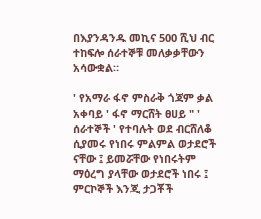በእያንዳንዱ መኪና 500 ሺህ ብር ተከፍሎ ሰራተኞቹ መለቃቃቸውን አሳውቋል።

' የአማራ ፋኖ ምስራቅ ጎጃም ቃል አቀባይ ' ፋኖ ማርሸት ፀሀይ " ' ሰራተኞች ' የተባሉት ወደ ብርሸለቆ ሲያመሩ የነበሩ ምልምል ወታደሮች ናቸው ፤ ይመሯቸው የነበሩትም ማዕረግ ያላቸው ወታደሮች ነበሩ ፤ ምርኮኞች እንጂ ታጋቾች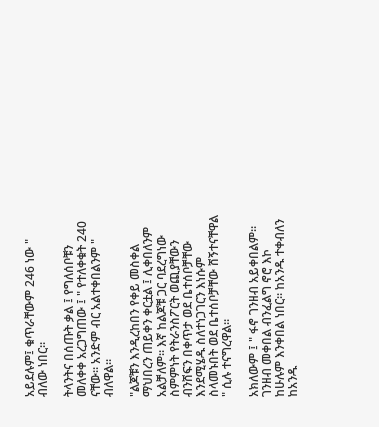አይደሉም፤ ቁጥራቸውም 246 ነው " ብለው ነበር።

ትላንትና በሰጡት ቃል ፤ የግለሰቦቹን መለቀቀ አረጋግጠው ፤ " የተለቀቁት 240 ናቸው። አንድም ብር አልተቀበልንም " ብለዋል።

"ልጆቹን እንዲረከበን የቀይ መስቀል ማህበረን ጠይቀን ቀርቷል ፤ ሊቀበለንም አልቻለም። እኛ ከልጆቹ ጋር ባደረግነው ስምምነት የትራንስፖርት ወጪያቸውን ብንሸፍን በቀጥታ ወደ ቤተሰቦቻቸው እንደሚሄዱ ስለተነጋገርን እነሱም ስላመኑበት ወደ ቤተሰቦቻቸው ሸኝተናቸዋል " ሲሉ ተናግረዋል።

አክለውም ፤ " ፋኖ ገንዘብ አይቀበልም። ገንዘብ መቀበል ብንፈልግ ኖሮ እኮ ከሁሉም እንቀበል ነበር። ከአንዱ ተቀብለን ከአንዱ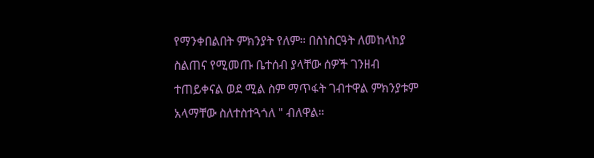የማንቀበልበት ምክንያት የለም። በስነስርዓት ለመከላከያ ስልጠና የሚመጡ ቤተሰብ ያላቸው ሰዎች ገንዘብ ተጠይቀናል ወደ ሚል ስም ማጥፋት ገብተዋል ምክንያቱም አላማቸው ስለተስተጓጎለ " ብለዋል።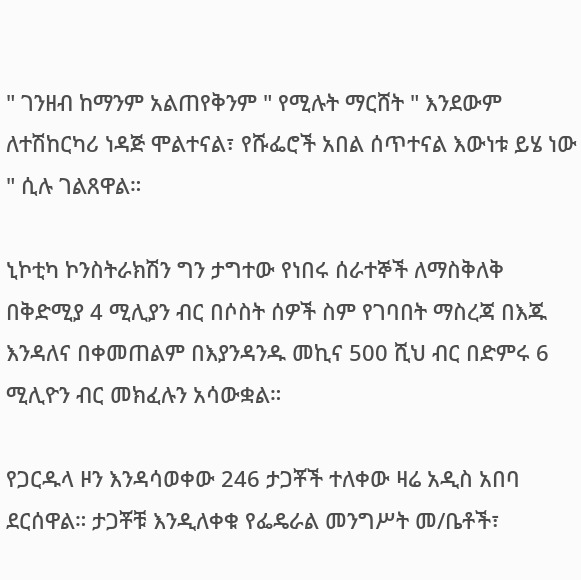" ገንዘብ ከማንም አልጠየቅንም " የሚሉት ማርሸት " እንደውም ለተሽከርካሪ ነዳጅ ሞልተናል፣ የሹፌሮች አበል ሰጥተናል እውነቱ ይሄ ነው " ሲሉ ገልጸዋል።

ኒኮቲካ ኮንስትራክሽን ግን ታግተው የነበሩ ሰራተኞች ለማስቅለቅ በቅድሚያ 4 ሚሊያን ብር በሶስት ሰዎች ስም የገባበት ማስረጃ በእጁ እንዳለና በቀመጠልም በእያንዳንዱ መኪና 500 ሺህ ብር በድምሩ 6 ሚሊዮን ብር መክፈሉን አሳውቋል።

የጋርዱላ ዞን እንዳሳወቀው 246 ታጋቾች ተለቀው ዛሬ አዲስ አበባ ደርሰዋል። ታጋቾቹ እንዲለቀቁ የፌዴራል መንግሥት መ/ቤቶች፣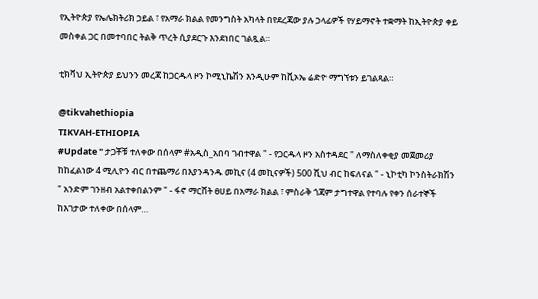የኢትዮጵያ የኤሌክትሪክ ኃይል ፣ የአማራ ክልል የመንግስት አካላት በየደረጃው ያሉ ኃላፊዎች የሃይማኖት ተቋማት ከኢትዮጵያ ቀይ መስቀል ጋር በመተባበር ትልቅ ጥረት ሲያደርጉ እንደነበር ገልጿል።

ቲክቫህ ኢትዮጵያ ይህንን መረጃ ከጋርዱላ ዞን ኮሚኒኬሽን እንዲሁም ከቪኦኤ ሬድዮ ማግኘቱን ይገልጻል።

@tikvahethiopia
TIKVAH-ETHIOPIA
#Update " ታጋቾቹ ተለቀው በሰላም #አዲስ_አበባ ገብተዋል " - የጋርዱላ ዞን አስተዳደር " ለማስለቀቂያ መጀመሪያ ከከፈልነው 4 ሚሊዮን ብር በተጨማሪ በእያንዳንዱ መኪና (4 መኪናዎች) 500 ሺህ ብር ከፍለናል " - ኒኮቲካ ኮንስትራክሽን " አንድም ገንዘብ አልተቀበልንም " - ፋኖ ማርሸት ፀሀይ በአማራ ክልል ፣ ምስራቅ ጎጃም ታግተዋል የተባሉ የቀን ሰራተኞች ከእገታው ተለቀው በሰላም…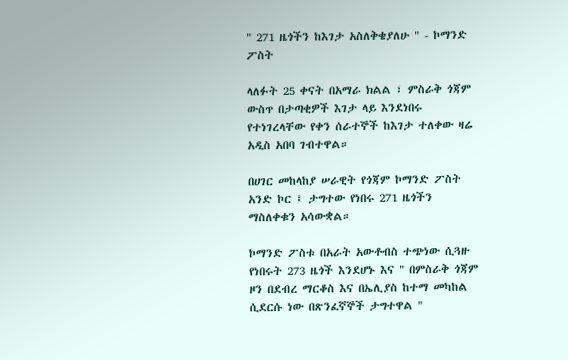" 271 ዜጎችን ከእገታ አስለቅቄያለሁ " - ኮማንድ ፖስት

ላለፉት 25 ቀናት በአማራ ክልል ፣ ምስራቅ ጎጃም ውስጥ በታጣቂዎች እገታ ላይ እንደነበሩ የተነገረላቸው የቀን ሰራተኞች ከእገታ ተለቀው ዛሬ አዲስ አበባ ገብተዋል።

በሀገር መከላከያ ሠራዊት የጎጃም ኮማንድ ፖስት አንድ ኮር ፤ ታግተው የነበሩ 271 ዜጎችን ማስለቀቁን አሳውቋል።

ኮማንድ ፖስቱ በአራት አውቶብስ ተጭነው ሲጓዙ የነበሩት 273 ዜጎች እንደሆኑ እና " በምስራቅ ጎጃም ዞን በደብረ ማርቆስ እና በኤሊያስ ከተማ መካከል ሲደርሱ ነው በጽንፈኛኞች ታግተዋል "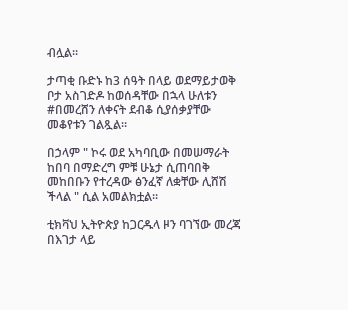ብሏል።

ታጣቂ ቡድኑ ከ3 ሰዓት በላይ ወደማይታወቅ ቦታ አስገድዶ ከወሰዳቸው በኋላ ሁለቱን #በመረሸን ለቀናት ደብቆ ሲያሰቃያቸው መቆየቱን ገልጿል።

በኃላም " ኮሩ ወደ አካባቢው በመሠማራት ከበባ በማድረግ ምቹ ሁኔታ ሲጠባበቅ መከበቡን የተረዳው ፅንፈኛ ለቋቸው ሊሸሽ ችላል " ሲል አመልክቷል።

ቲክቫህ ኢትዮጵያ ከጋርዱላ ዞን ባገኘው መረጃ በእገታ ላይ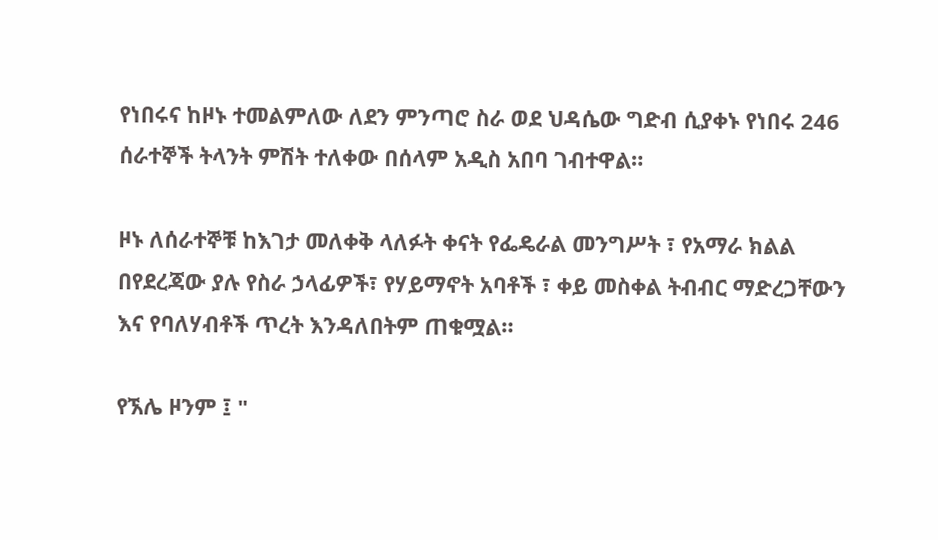የነበሩና ከዞኑ ተመልምለው ለደን ምንጣሮ ስራ ወደ ህዳሴው ግድብ ሲያቀኑ የነበሩ 246 ሰራተኞች ትላንት ምሽት ተለቀው በሰላም አዲስ አበባ ገብተዋል።

ዞኑ ለሰራተኞቹ ከእገታ መለቀቅ ላለፉት ቀናት የፌዴራል መንግሥት ፣ የአማራ ክልል በየደረጃው ያሉ የስራ ኃላፊዎች፣ የሃይማኖት አባቶች ፣ ቀይ መስቀል ትብብር ማድረጋቸውን እና የባለሃብቶች ጥረት እንዳለበትም ጠቁሟል።

የኧሌ ዞንም ፤ "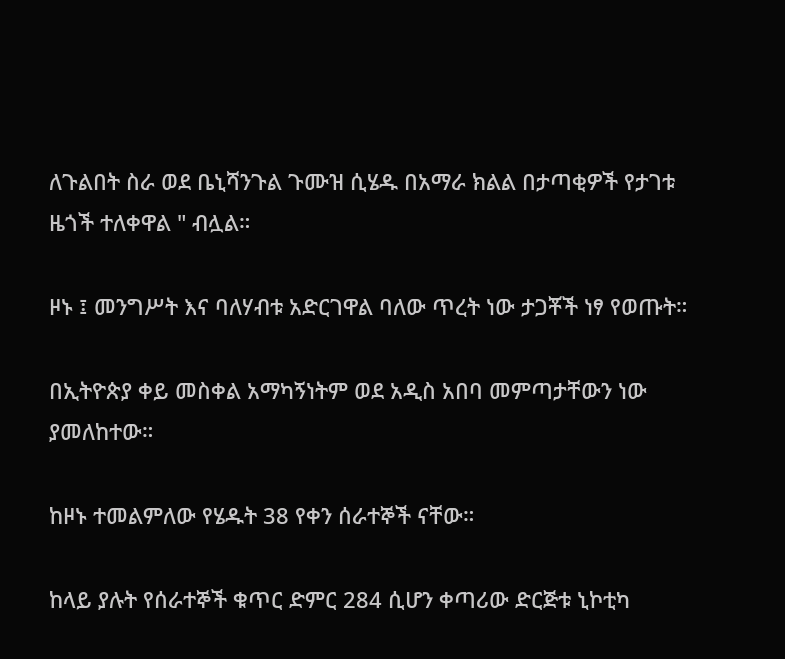ለጉልበት ስራ ወደ ቤኒሻንጉል ጉሙዝ ሲሄዱ በአማራ ክልል በታጣቂዎች የታገቱ ዜጎች ተለቀዋል " ብሏል።

ዞኑ ፤ መንግሥት እና ባለሃብቱ አድርገዋል ባለው ጥረት ነው ታጋቾች ነፃ የወጡት።

በኢትዮጵያ ቀይ መስቀል አማካኝነትም ወደ አዲስ አበባ መምጣታቸውን ነው ያመለከተው።

ከዞኑ ተመልምለው የሄዱት 38 የቀን ሰራተኞች ናቸው።

ከላይ ያሉት የሰራተኞች ቁጥር ድምር 284 ሲሆን ቀጣሪው ድርጅቱ ኒኮቲካ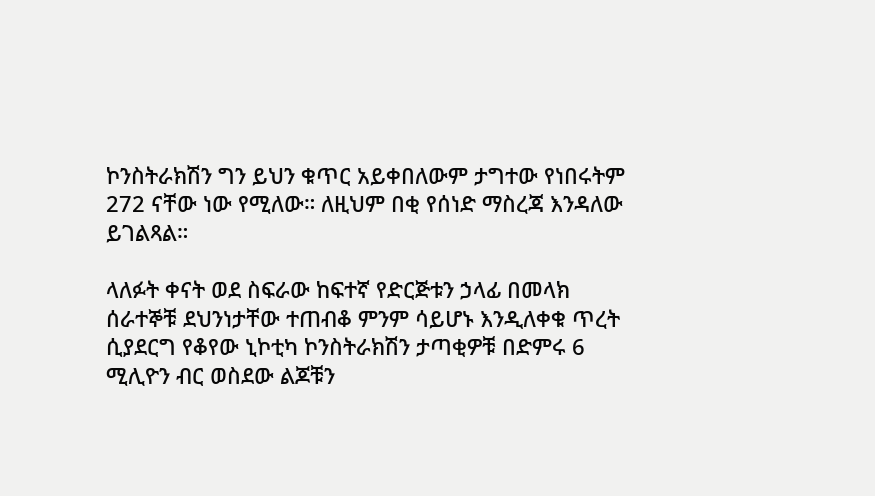ኮንስትራክሽን ግን ይህን ቁጥር አይቀበለውም ታግተው የነበሩትም 272 ናቸው ነው የሚለው። ለዚህም በቂ የሰነድ ማስረጃ እንዳለው ይገልጻል።

ላለፉት ቀናት ወደ ስፍራው ከፍተኛ የድርጅቱን ኃላፊ በመላክ ሰራተኞቹ ደህንነታቸው ተጠብቆ ምንም ሳይሆኑ እንዲለቀቁ ጥረት ሲያደርግ የቆየው ኒኮቲካ ኮንስትራክሽን ታጣቂዎቹ በድምሩ 6 ሚሊዮን ብር ወስደው ልጆቹን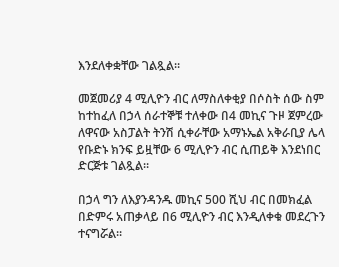እንደለቀቋቸው ገልጿል።

መጀመሪያ 4 ሚሊዮን ብር ለማስለቀቂያ በሶስት ሰው ስም ከተከፈለ በኃላ ሰራተኞቹ ተለቀው በ4 መኪና ጉዞ ጀምረው ለዋናው አስፓልት ትንሽ ሲቀራቸው አማኑኤል አቅራቢያ ሌላ የቡድኑ ክንፍ ይዟቸው 6 ሚሊዮን ብር ሲጠይቅ እንደነበር ድርጅቱ ገልጿል።

በኃላ ግን ለእያንዳንዱ መኪና 500 ሺህ ብር በመክፈል በድምሩ አጠቃላይ በ6 ሚሊዮን ብር እንዲለቀቁ መደረጉን ተናግሯል።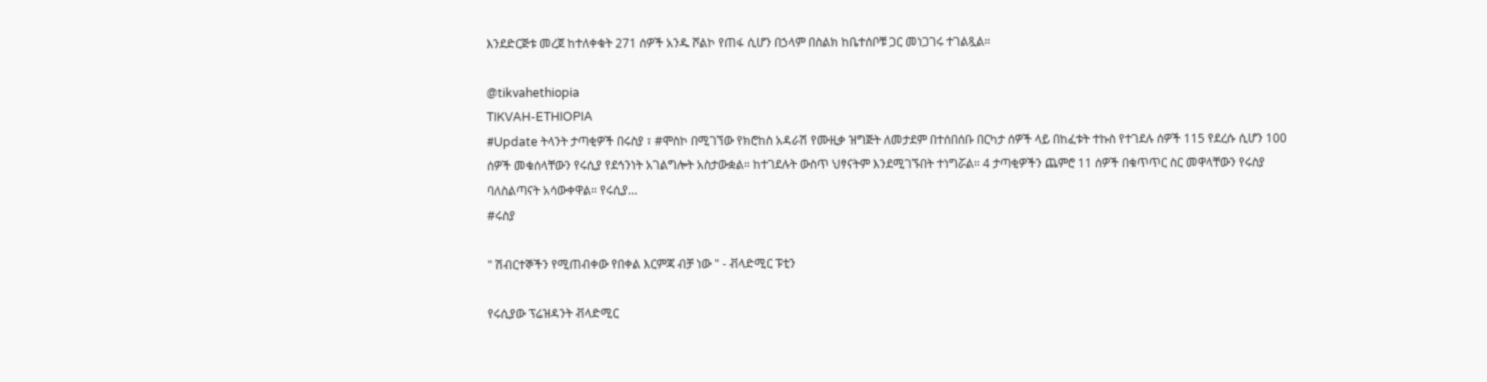እንደድርጅቱ መረጀ ከተለቀቁት 271 ሰዎች አንዱ ሾልኮ የጠፋ ሲሆን በኃላም በስልክ ከቤተሰቦቹ ጋር መነጋገሩ ተገልጿል።

@tikvahethiopia
TIKVAH-ETHIOPIA
#Update ትላንት ታጣቂዎች በሩስያ ፣ #ሞስኮ በሚገኘው የክሮከስ አዳራሽ የሙዚቃ ዝግጅት ለመታደም በተሰበሰቡ በርካታ ሰዎች ላይ በከፈቱት ተኩስ የተገደሉ ሰዎች 115 የደረሱ ሲሆን 100 ሰዎች መቁሰላቸውን የሩሲያ የደኅንነት አገልግሎት አስታውቋል። ከተገደሉት ውስጥ ህፃናትም እንደሚገኙበት ተነግሯል። 4 ታጣቂዎችን ጨምሮ 11 ሰዎች በቁጥጥር ስር መዋላቸውን የሩስያ ባለስልጣናት አሳውቀዋል። የሩሲያ…
#ሩስያ

" ሽብርተኞችን የሚጠብቀው የበቀል እርምጃ ብቻ ነው " - ቭላድሚር ፑቲን

የሩሲያው ፕሬዝዳንት ቭላድሚር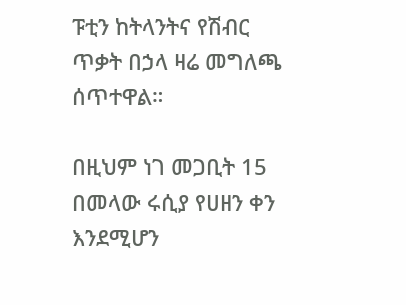ፑቲን ከትላንትና የሽብር ጥቃት በኃላ ዛሬ መግለጫ ሰጥተዋል።

በዚህም ነገ መጋቢት 15 በመላው ሩሲያ የሀዘን ቀን እንደሚሆን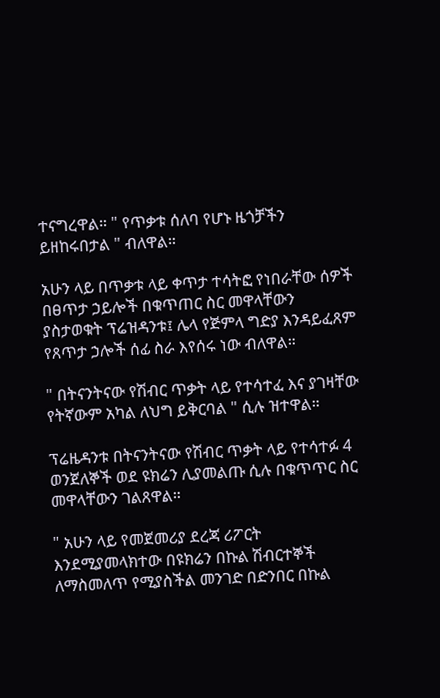ተናግረዋል። " የጥቃቱ ሰለባ የሆኑ ዜጎቻችን ይዘከሩበታል " ብለዋል።

አሁን ላይ በጥቃቱ ላይ ቀጥታ ተሳትፎ የነበራቸው ሰዎች በፀጥታ ኃይሎች በቁጥጠር ስር መዋላቸውን ያስታወቁት ፕሬዝዳንቱ፤ ሌላ የጅምላ ግድያ እንዳይፈጸም የጸጥታ ኃሎች ሰፊ ስራ እየሰሩ ነው ብለዋል።

" በትናንትናው የሽብር ጥቃት ላይ የተሳተፈ እና ያገዛቸው የትኛውም አካል ለህግ ይቅርባል " ሲሉ ዝተዋል።

ፕሬዜዳንቱ በትናንትናው የሽብር ጥቃት ላይ የተሳተፉ 4 ወንጀለኞች ወደ ዩክሬን ሊያመልጡ ሲሉ በቁጥጥር ስር መዋላቸውን ገልጸዋል።

" አሁን ላይ የመጀመሪያ ደረጃ ሪፖርት እንደሚያመላክተው በዩክሬን በኩል ሽብርተኞች ለማስመለጥ የሚያስችል መንገድ በድንበር በኩል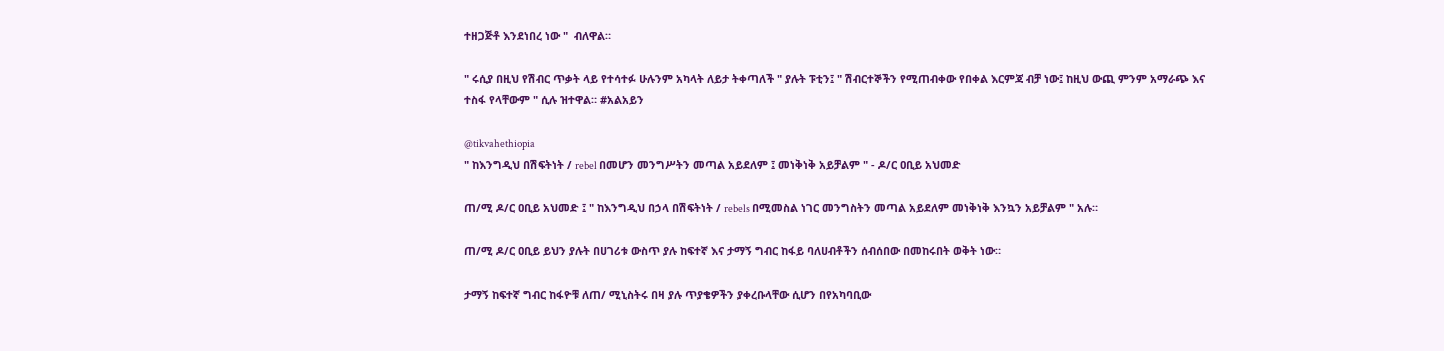ተዘጋጅቶ እንደነበረ ነው "  ብለዋል።

" ሩሲያ በዚህ የሽብር ጥቃት ላይ የተሳተፉ ሁሉንም አካላት ለይታ ትቀጣለች " ያሉት ፑቲን፤ " ሽብርተኞችን የሚጠብቀው የበቀል እርምጃ ብቻ ነው፤ ከዚህ ውጪ ምንም አማራጭ እና ተስፋ የላቸውም " ሲሉ ዝተዋል። #አልአይን

@tikvahethiopia
" ከእንግዲህ በሽፍትነት / rebel በመሆን መንግሥትን መጣል አይደለም ፤ መነቅነቅ አይቻልም " - ዶ/ር ዐቢይ አህመድ

ጠ/ሚ ዶ/ር ዐቢይ አህመድ ፤ " ከእንግዲህ በኃላ በሽፍትነት / rebels በሚመስል ነገር መንግስትን መጣል አይደለም መነቅነቅ እንኳን አይቻልም " አሉ።

ጠ/ሚ ዶ/ር ዐቢይ ይህን ያሉት በሀገሪቱ ውስጥ ያሉ ከፍተኛ እና ታማኝ ግብር ከፋይ ባለሀብቶችን ሰብሰበው በመከሩበት ወቅት ነው።

ታማኝ ከፍተኛ ግብር ከፋዮቹ ለጠ/ ሚኒስትሩ በዛ ያሉ ጥያቄዎችን ያቀረቡላቸው ሲሆን በየአካባቢው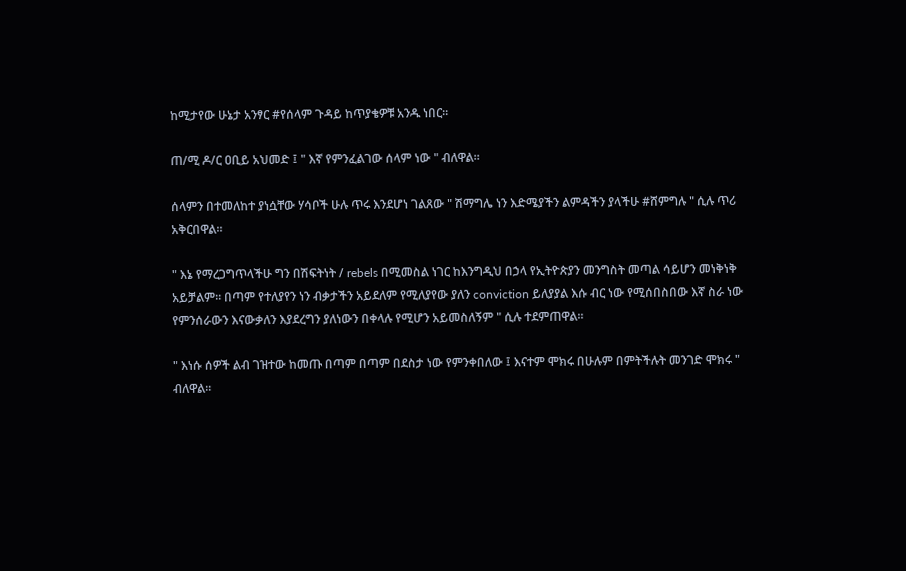ከሚታየው ሁኔታ አንፃር #የሰላም ጉዳይ ከጥያቄዎቹ አንዱ ነበር።

ጠ/ሚ ዶ/ር ዐቢይ አህመድ ፤ " እኛ የምንፈልገው ሰላም ነው " ብለዋል።

ሰላምን በተመለከተ ያነሷቸው ሃሳቦች ሁሉ ጥሩ እንደሆነ ገልጸው " ሽማግሌ ነን እድሜያችን ልምዳችን ያላችሁ #ሸምግሉ " ሲሉ ጥሪ አቅርበዋል።

" እኔ የማረጋግጥላችሁ ግን በሽፍትነት / rebels በሚመስል ነገር ከእንግዲህ በኃላ የኢትዮጵያን መንግስት መጣል ሳይሆን መነቅነቅ አይቻልም። በጣም የተለያየን ነን ብቃታችን አይደለም የሚለያየው ያለን conviction ይለያያል እሱ ብር ነው የሚሰበስበው እኛ ስራ ነው የምንሰራውን እናውቃለን እያደረግን ያለነውን በቀላሉ የሚሆን አይመስለኝም " ሲሉ ተደምጠዋል።

" እነሱ ሰዎች ልብ ገዝተው ከመጡ በጣም በጣም በደስታ ነው የምንቀበለው ፤ እናተም ሞክሩ በሁሉም በምትችሉት መንገድ ሞክሩ " ብለዋል።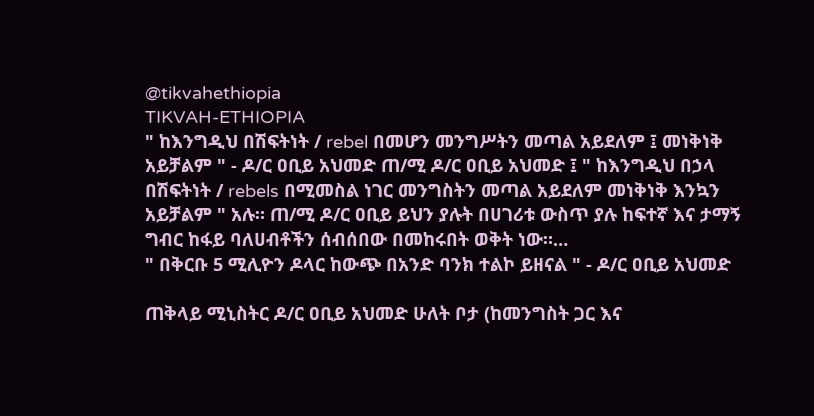@tikvahethiopia
TIKVAH-ETHIOPIA
" ከእንግዲህ በሽፍትነት / rebel በመሆን መንግሥትን መጣል አይደለም ፤ መነቅነቅ አይቻልም " - ዶ/ር ዐቢይ አህመድ ጠ/ሚ ዶ/ር ዐቢይ አህመድ ፤ " ከእንግዲህ በኃላ በሽፍትነት / rebels በሚመስል ነገር መንግስትን መጣል አይደለም መነቅነቅ እንኳን አይቻልም " አሉ። ጠ/ሚ ዶ/ር ዐቢይ ይህን ያሉት በሀገሪቱ ውስጥ ያሉ ከፍተኛ እና ታማኝ ግብር ከፋይ ባለሀብቶችን ሰብሰበው በመከሩበት ወቅት ነው።…
" በቅርቡ 5 ሚሊዮን ዶላር ከውጭ በአንድ ባንክ ተልኮ ይዘናል " - ዶ/ር ዐቢይ አህመድ

ጠቅላይ ሚኒስትር ዶ/ር ዐቢይ አህመድ ሁለት ቦታ (ከመንግስት ጋር እና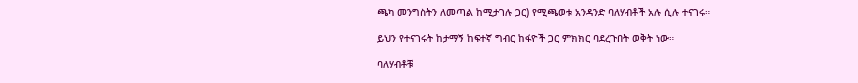ጫካ መንግስትን ለመጣል ከሚታገሉ ጋር) የሚጫወቱ አንዳንድ ባለሃብቶች አሉ ሲሉ ተናገሩ።

ይህን የተናገሩት ከታማኝ ከፍተኛ ግብር ከፋዮች ጋር ምክክር ባደረጉበት ወቅት ነው።

ባለሃብቶቹ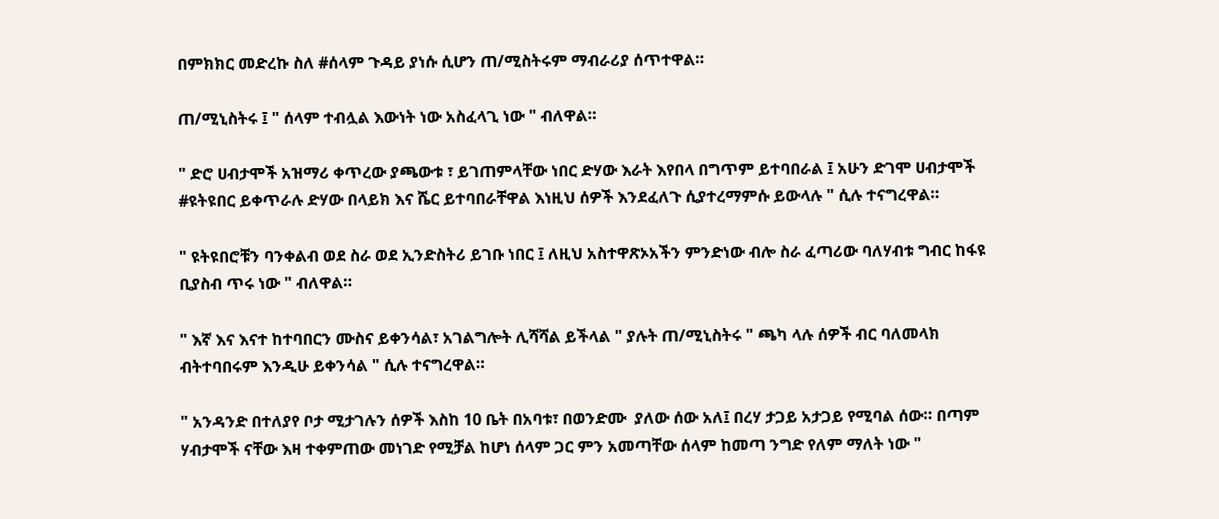በምክክር መድረኩ ስለ #ሰላም ጉዳይ ያነሱ ሲሆን ጠ/ሚስትሩም ማብራሪያ ሰጥተዋል።

ጠ/ሚኒስትሩ ፤ " ሰላም ተብሏል እውነት ነው አስፈላጊ ነው " ብለዋል።

" ድሮ ሀብታሞች አዝማሪ ቀጥረው ያጫውቱ ፣ ይገጠምላቸው ነበር ድሃው እራት እየበላ በግጥም ይተባበራል ፤ አሁን ድገሞ ሀብታሞች #ዩትዩበር ይቀጥራሉ ድሃው በላይክ እና ሼር ይተባበራቸዋል እነዚህ ሰዎች እንደፈለጉ ሲያተረማምሱ ይውላሉ " ሲሉ ተናግረዋል።

" ዩትዩበሮቹን ባንቀልብ ወደ ስራ ወደ ኢንድስትሪ ይገቡ ነበር ፤ ለዚህ አስተዋጽኦአችን ምንድነው ብሎ ስራ ፈጣሪው ባለሃብቱ ግብር ከፋዩ ቢያስብ ጥሩ ነው " ብለዋል።

" እኛ እና እናተ ከተባበርን ሙስና ይቀንሳል፣ አገልግሎት ሊሻሻል ይችላል " ያሉት ጠ/ሚኒስትሩ " ጫካ ላሉ ሰዎች ብር ባለመላክ ብትተባበሩም እንዲሁ ይቀንሳል " ሲሉ ተናግረዋል።

" አንዳንድ በተለያየ ቦታ ሚታገሉን ሰዎች እስከ 10 ቤት በአባቱ፣ በወንድሙ  ያለው ሰው አለ፤ በረሃ ታጋይ አታጋይ የሚባል ሰው። በጣም ሃብታሞች ናቸው እዛ ተቀምጠው መነገድ የሚቻል ከሆነ ሰላም ጋር ምን አመጣቸው ሰላም ከመጣ ንግድ የለም ማለት ነው "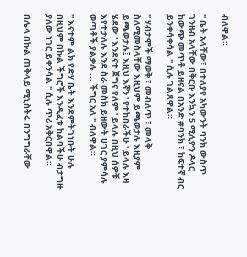ብለዋል።

" ቤት አላቸው፣ በተለያየ አካውንት ባንክ ውስጥ ገንዘብ አላቸው በቅርቡ እንኳን 5 ሚሊዮን ዶላር ከውጭ መጥቶ ይዘናል በአንድ #ባንክ ፣ ከፍተኛ ብር ይንቀሳቀሳል " ሲሉ ገልጸዋል።

" ሃብታሞች ማወቅ ፣ መብለጥ ፣ መላቅ ስለሚመስላቸው እዚህም ይጫወታሉ እዚያም ይጫወታሉ፤ እዚህ እኛን ' የተከበራችሁ ' ይላሉ እዛ ሄደው ' እንደናተ ጀግና የለም ' ይላሉ በዚህ ሰዎቹ እየተታለሉ እንደ ስራ መስክ ይዘውት ሀገር ያምሳሉ ወጣቶች ያልቃሉ ... ችግር አለ " ብለዋል።

" እናተም ልክ የድሃ ቤት እንደምትገነቡት ሁሉ በዚህም በኩል ችግሮች እንዲፈቱ ከልባችሁ ብታግዙ ያለው ነገር ይቀንሳል " ሲሉ ጥሪ አቅርበዋል።

በሌላ በኩል ጠቅላይ ሚኒስትሩ በንግግራቸው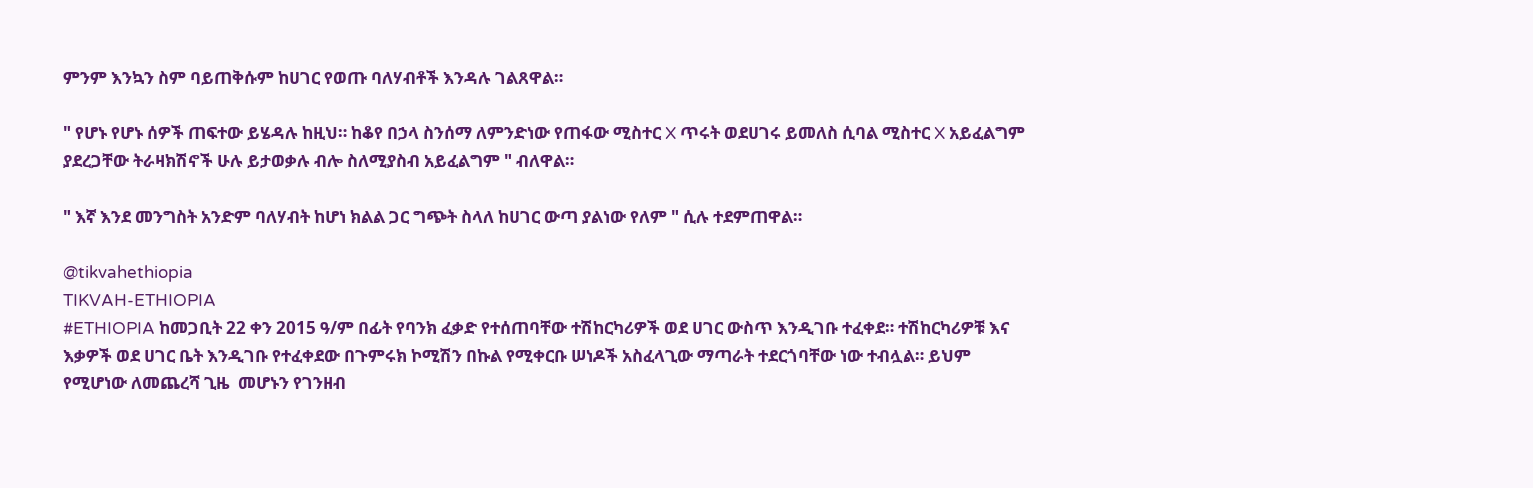ምንም እንኳን ስም ባይጠቅሱም ከሀገር የወጡ ባለሃብቶች እንዳሉ ገልጸዋል።

" የሆኑ የሆኑ ሰዎች ጠፍተው ይሄዳሉ ከዚህ። ከቆየ በኃላ ስንሰማ ለምንድነው የጠፋው ሚስተር X ጥሩት ወደሀገሩ ይመለስ ሲባል ሚስተር X አይፈልግም ያደረጋቸው ትራዛክሽኖች ሁሉ ይታወቃሉ ብሎ ስለሚያስብ አይፈልግም " ብለዋል።

" እኛ እንደ መንግስት አንድም ባለሃብት ከሆነ ክልል ጋር ግጭት ስላለ ከሀገር ውጣ ያልነው የለም " ሲሉ ተደምጠዋል።

@tikvahethiopia
TIKVAH-ETHIOPIA
#ETHIOPIA ከመጋቢት 22 ቀን 2015 ዓ/ም በፊት የባንክ ፈቃድ የተሰጠባቸው ተሽከርካሪዎች ወደ ሀገር ውስጥ እንዲገቡ ተፈቀደ። ተሽከርካሪዎቹ እና እቃዎች ወደ ሀገር ቤት እንዲገቡ የተፈቀደው በጉምሩክ ኮሚሽን በኩል የሚቀርቡ ሠነዶች አስፈላጊው ማጣራት ተደርጎባቸው ነው ተብሏል። ይህም የሚሆነው ለመጨረሻ ጊዜ  መሆኑን የገንዘብ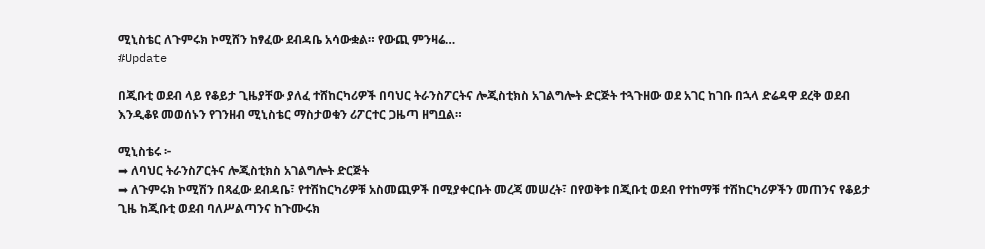ሚኒስቴር ለጉምሩክ ኮሚሸን ከፃፈው ደብዳቤ አሳውቋል። የውጪ ምንዛሬ…
#Update

በጂቡቲ ወደብ ላይ የቆይታ ጊዜያቸው ያለፈ ተሸከርካሪዎች በባህር ትራንስፖርትና ሎጂስቲክስ አገልግሎት ድርጅት ተጓጉዘው ወደ አገር ከገቡ በኋላ ድሬዳዋ ደረቅ ወደብ እንዲቆዩ መወሰኑን የገንዘብ ሚኒስቴር ማስታወቁን ሪፖርተር ጋዜጣ ዘግቧል።

ሚኒስቴሩ ፦
➡ ለባህር ትራንስፖርትና ሎጂስቲክስ አገልግሎት ድርጅት
➡ ለጉምሩክ ኮሚሽን በጻፈው ደብዳቤ፣ የተሽከርካሪዎቹ አስመጪዎች በሚያቀርቡት መረጃ መሠረት፣ በየወቅቱ በጂቡቲ ወደብ የተከማቹ ተሽከርካሪዎችን መጠንና የቆይታ ጊዜ ከጂቡቲ ወደብ ባለሥልጣንና ከጉሙሩክ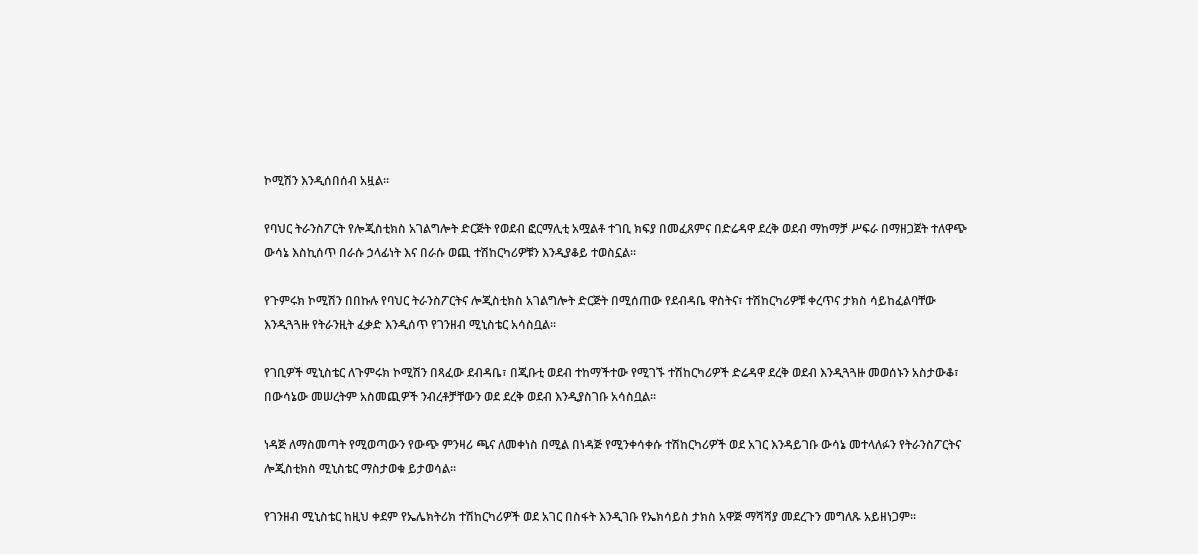ኮሚሽን እንዲሰበሰብ አዟል፡፡

የባህር ትራንስፖርት የሎጂስቲክስ አገልግሎት ድርጅት የወደብ ፎርማሊቲ አሟልቶ ተገቢ ክፍያ በመፈጸምና በድሬዳዋ ደረቅ ወደብ ማከማቻ ሥፍራ በማዘጋጀት ተለዋጭ ውሳኔ እስኪሰጥ በራሱ ኃላፊነት እና በራሱ ወጪ ተሽከርካሪዎቹን እንዲያቆይ ተወስኗል፡፡

የጉምሩክ ኮሚሽን በበኩሉ የባህር ትራንስፖርትና ሎጂስቲክስ አገልግሎት ድርጅት በሚሰጠው የደብዳቤ ዋስትና፣ ተሽከርካሪዎቹ ቀረጥና ታክስ ሳይከፈልባቸው እንዲጓጓዙ የትራንዚት ፈቃድ እንዲሰጥ የገንዘብ ሚኒስቴር አሳስቧል፡፡

የገቢዎች ሚኒስቴር ለጉምሩክ ኮሚሽን በጻፈው ደብዳቤ፣ በጂቡቲ ወደብ ተከማችተው የሚገኙ ተሽከርካሪዎች ድሬዳዋ ደረቅ ወደብ እንዲጓጓዙ መወሰኑን አስታውቆ፣ በውሳኔው መሠረትም አስመጪዎች ንብረቶቻቸውን ወደ ደረቅ ወደብ እንዲያስገቡ አሳስቧል፡፡

ነዳጅ ለማስመጣት የሚወጣውን የውጭ ምንዛሪ ጫና ለመቀነስ በሚል በነዳጅ የሚንቀሳቀሱ ተሽከርካሪዎች ወደ አገር እንዳይገቡ ውሳኔ መተላለፉን የትራንስፖርትና ሎጂስቲክስ ሚኒስቴር ማስታወቁ ይታወሳል፡፡

የገንዘብ ሚኒስቴር ከዚህ ቀደም የኤሌክትሪክ ተሽከርካሪዎች ወደ አገር በስፋት እንዲገቡ የኤክሳይስ ታክስ አዋጅ ማሻሻያ መደረጉን መግለጹ አይዘነጋም፡፡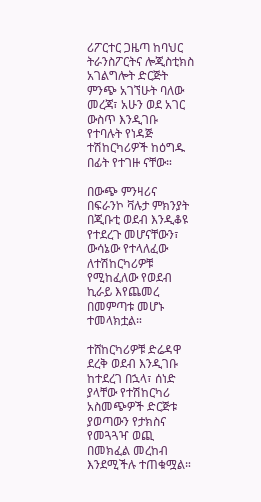ሪፖርተር ጋዜጣ ከባህር ትራንስፖርትና ሎጂስቲክስ አገልግሎት ድርጅት ምንጭ አገኘሁት ባለው መረጃ፣ አሁን ወደ አገር ውስጥ እንዲገቡ የተባሉት የነዳጅ ተሽከርካሪዎች ከዕግዱ በፊት የተገዙ ናቸው።

በውጭ ምንዛሪና በፍራንኮ ቫሉታ ምክንያት በጂቡቲ ወደብ እንዲቆዩ የተደረጉ መሆናቸውን፣ ውሳኔው የተላለፈው ለተሽከርካሪዎቹ የሚከፈለው የወደብ ኪራይ እየጨመረ በመምጣቱ መሆኑ ተመላክቷል።

ተሸከርካሪዎቹ ድሬዳዋ ደረቅ ወደብ እንዲገቡ ከተደረገ በኋላ፣ ሰነድ ያላቸው የተሽከርካሪ አስመጭዎች ድርጅቱ ያወጣውን የታክስና የመጓጓዣ ወጪ በመክፈል መረከብ እንደሚችሉ ተጠቁሟል።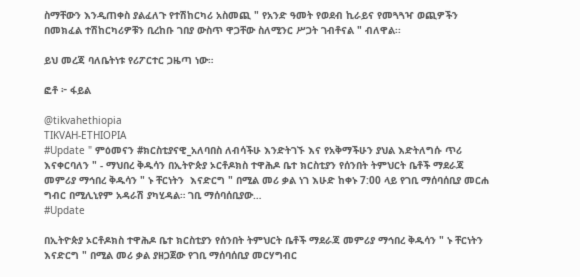ስማቸውን እንዲጠቀስ ያልፈለጉ የተሽከርካሪ አስመጪ " የአንድ ዓመት የወደብ ኪራይና የመጓጓዣ ወጪዎችን በመክፈል ተሽከርካሪዎቹን ቢረከቡ ገበያ ውስጥ ዋጋቸው ስለሚንር ሥጋት ገብቶናል " ብለዋል፡፡

ይህ መረጃ ባለቤትነቱ የሪፖርተር ጋዜጣ ነው።

ፎቶ ፦ ፋይል

@tikvahethiopia
TIKVAH-ETHIOPIA
#Update " ምዕመናን #ክርስቲያናዊ_አለባበስ ለብሳችሁ እንድትገኙ እና የአቅማችሁን ያህል እድትለግሱ ጥሪ እናቀርባለን " - ማህበረ ቅዱሳን በኢትዮጵያ ኦርቶዶክስ ተዋሕዶ ቤተ ክርስቲያን የሰንበት ትምህርት ቤቶች ማደራጃ መምሪያ ማኅበረ ቅዱሳን " ኑ ቸርነትን  እናድርግ " በሚል መሪ ቃል ነገ እሁድ ከቀኑ 7:00 ላይ የገቢ ማሰባሰቢያ መርሐ ግብር በሚሊኒየም አዳራሽ ያካሂዳል። ገቢ ማሰባሰቢያው…
#Update

በኢትዮጵያ ኦርቶዶክስ ተዋሕዶ ቤተ ክርስቲያን የሰንበት ትምህርት ቤቶች ማደራጃ መምሪያ ማኅበረ ቅዱሳን " ኑ ቸርነትን  እናድርግ " በሚል መሪ ቃል ያዘጋጀው የገቢ ማሰባሰቢያ መርሃግብር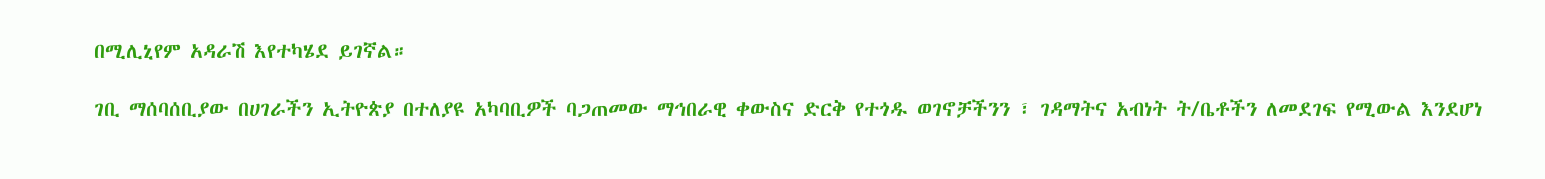በሚሊኒየም አዳራሽ እየተካሄደ ይገኛል።

ገቢ ማሰባሰቢያው በሀገራችን ኢትዮጵያ በተለያዩ አካባቢዎች ባጋጠመው ማኅበራዊ ቀውስና ድርቅ የተጎዱ ወገኖቻችንን ፣ ገዳማትና አብነት ት/ቤቶችን ለመደገፍ የሚውል እንደሆነ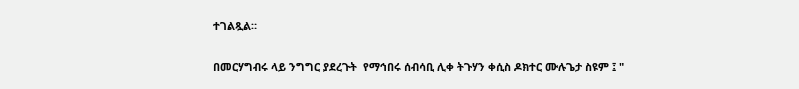ተገልጿል።

በመርሃግብሩ ላይ ንግግር ያደረጉት  የማኅበሩ ሰብሳቢ ሊቀ ትጉሃን ቀሲስ ዶክተር ሙሉጌታ ስዩም ፤ "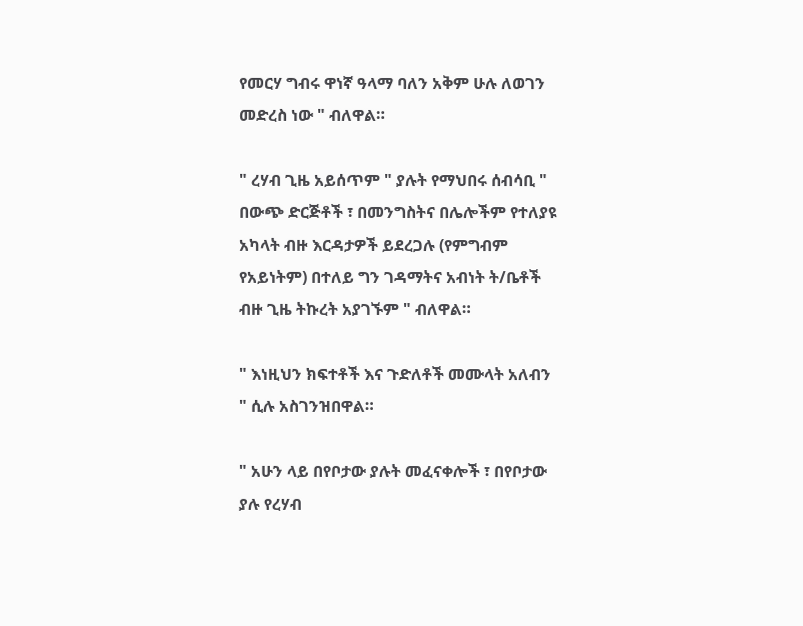የመርሃ ግብሩ ዋነኛ ዓላማ ባለን አቅም ሁሉ ለወገን መድረስ ነው " ብለዋል።

" ረሃብ ጊዜ አይሰጥም " ያሉት የማህበሩ ሰብሳቢ " በውጭ ድርጅቶች ፣ በመንግስትና በሌሎችም የተለያዩ አካላት ብዙ እርዳታዎች ይደረጋሉ (የምግብም የአይነትም) በተለይ ግን ገዳማትና አብነት ት/ቤቶች ብዙ ጊዜ ትኩረት አያገኙም " ብለዋል።

" እነዚህን ክፍተቶች እና ጉድለቶች መሙላት አለብን " ሲሉ አስገንዝበዋል።

" አሁን ላይ በየቦታው ያሉት መፈናቀሎች ፣ በየቦታው ያሉ የረሃብ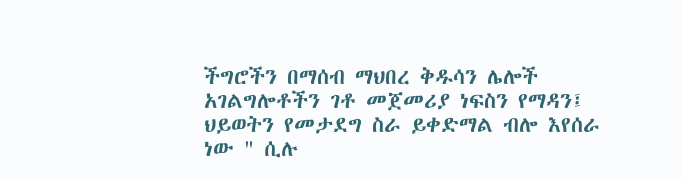ችግሮችን በማሰብ ማህበረ ቅዱሳን ሌሎች አገልግሎቶችን ገቶ መጀመሪያ ነፍስን የማዳን፤ ህይወትን የመታደግ ስራ ይቀድማል ብሎ እየሰራ ነው " ሲሉ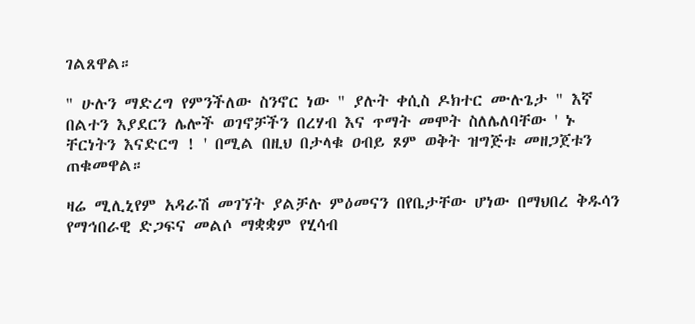ገልጸዋል።

" ሁሉን ማድረግ የምንችለው ስንኖር ነው " ያሉት ቀሲስ ዶክተር ሙሉጌታ " እኛ በልተን እያደርን ሌሎች ወገኖቻችን በረሃብ እና ጥማት መሞት ስለሌለባቸው ' ኑ ቸርነትን እናድርግ ! ' በሚል በዚህ በታላቁ ዐብይ ጾም ወቅት ዝግጅቱ መዘጋጀቱን ጠቁመዋል።

ዛሬ ሚሊኒየም አዳራሽ መገኘት ያልቻሉ ምዕመናን በየቤታቸው ሆነው በማህበረ ቅዱሳን የማኅበራዊ ድጋፍና መልሶ ማቋቋም የሂሳብ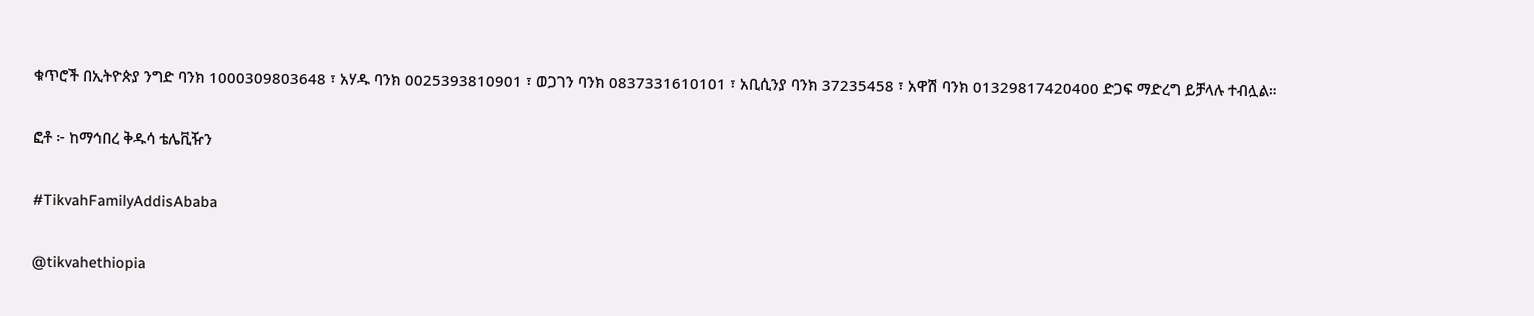ቁጥሮች በኢትዮጵያ ንግድ ባንክ 1000309803648 ፣ አሃዱ ባንክ 0025393810901 ፣ ወጋገን ባንክ 0837331610101 ፣ አቢሲንያ ባንክ 37235458 ፣ አዋሽ ባንክ 01329817420400 ድጋፍ ማድረግ ይቻላሉ ተብሏል።

ፎቶ ፦ ከማኅበረ ቅዱሳ ቴሌቪዥን

#TikvahFamilyAddisAbaba

@tikvahethiopia